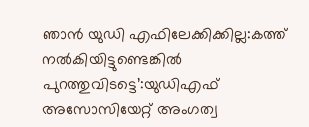ഞാൻ യുഡി എഫിലേക്കിക്കില്ല:കത്ത് നൽകിയിട്ടുണ്ടെങ്കിൽ പുറത്തുവിടട്ടെ’:യുഡിഎഫ് അസോസിയേറ്റ് അംഗത്വ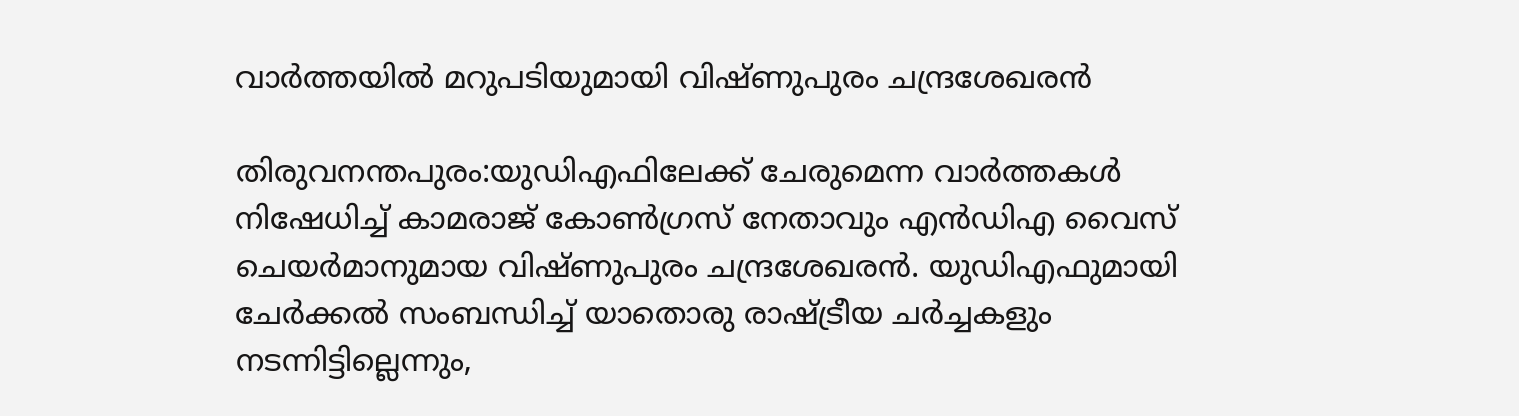വാർത്തയിൽ മറുപടിയുമായി വിഷ്ണുപുരം ചന്ദ്രശേഖരൻ

തിരുവനന്തപുരം:യുഡിഎഫിലേക്ക് ചേരുമെന്ന വാർത്തകൾ നിഷേധിച്ച് കാമരാജ് കോൺഗ്രസ് നേതാവും എൻഡിഎ വൈസ് ചെയർമാനുമായ വിഷ്ണുപുരം ചന്ദ്രശേഖരൻ. യുഡിഎഫുമായി ചേർക്കൽ സംബന്ധിച്ച് യാതൊരു രാഷ്ട്രീയ ചർച്ചകളും നടന്നിട്ടില്ലെന്നും,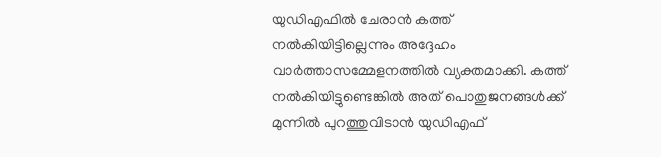യുഡിഎഫിൽ ചേരാൻ കത്ത് നൽകിയിട്ടില്ലെന്നും അദ്ദേഹം വാർത്താസമ്മേളനത്തിൽ വ്യക്തമാക്കി. കത്ത് നൽകിയിട്ടുണ്ടെങ്കിൽ അത് പൊതുജനങ്ങൾക്ക് മുന്നിൽ പുറത്തുവിടാൻ യുഡിഎഫ്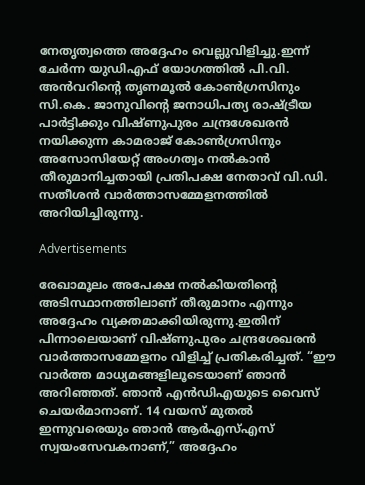നേതൃത്വത്തെ അദ്ദേഹം വെല്ലുവിളിച്ചു.ഇന്ന് ചേർന്ന യുഡിഎഫ് യോഗത്തിൽ പി.വി. അൻവറിന്റെ തൃണമൂൽ കോൺഗ്രസിനും സി.കെ. ജാനുവിന്റെ ജനാധിപത്യ രാഷ്ട്രീയ പാർട്ടിക്കും വിഷ്ണുപുരം ചന്ദ്രശേഖരൻ നയിക്കുന്ന കാമരാജ് കോൺഗ്രസിനും അസോസിയേറ്റ് അംഗത്വം നൽകാൻ തീരുമാനിച്ചതായി പ്രതിപക്ഷ നേതാവ് വി.ഡി. സതീശൻ വാർത്താസമ്മേളനത്തിൽ അറിയിച്ചിരുന്നു.

Advertisements

രേഖാമൂലം അപേക്ഷ നൽകിയതിന്റെ അടിസ്ഥാനത്തിലാണ് തീരുമാനം എന്നും അദ്ദേഹം വ്യക്തമാക്കിയിരുന്നു.ഇതിന് പിന്നാലെയാണ് വിഷ്ണുപുരം ചന്ദ്രശേഖരൻ വാർത്താസമ്മേളനം വിളിച്ച് പ്രതികരിച്ചത്. “ഈ വാർത്ത മാധ്യമങ്ങളിലൂടെയാണ് ഞാൻ അറിഞ്ഞത്. ഞാൻ എൻഡിഎയുടെ വൈസ് ചെയർമാനാണ്. 14 വയസ് മുതൽ ഇന്നുവരെയും ഞാൻ ആർഎസ്എസ് സ്വയംസേവകനാണ്,” അദ്ദേഹം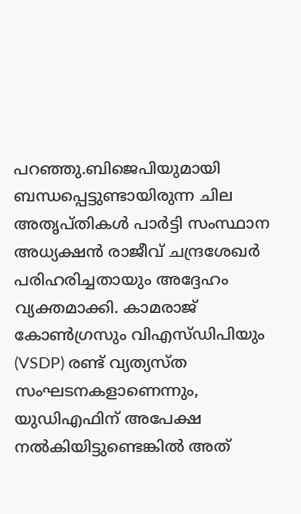പറഞ്ഞു.ബിജെപിയുമായി ബന്ധപ്പെട്ടുണ്ടായിരുന്ന ചില അതൃപ്തികൾ പാർട്ടി സംസ്ഥാന അധ്യക്ഷൻ രാജീവ് ചന്ദ്രശേഖർ പരിഹരിച്ചതായും അദ്ദേഹം വ്യക്തമാക്കി. കാമരാജ് കോൺഗ്രസും വിഎസ്ഡിപിയും (VSDP) രണ്ട് വ്യത്യസ്ത സംഘടനകളാണെന്നും, യുഡിഎഫിന് അപേക്ഷ നൽകിയിട്ടുണ്ടെങ്കിൽ അത്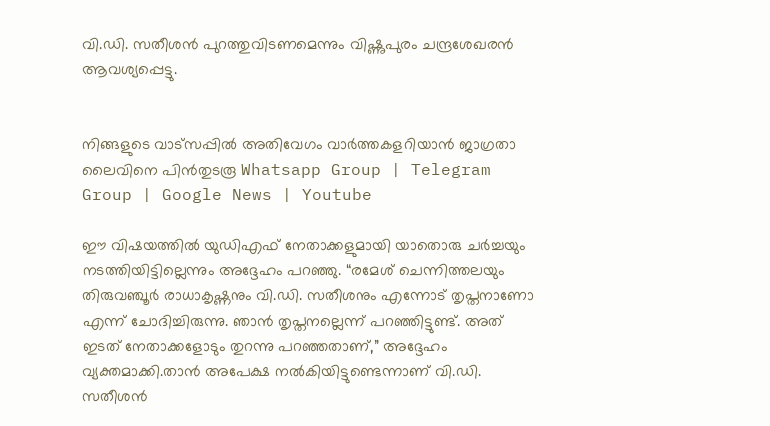വി.ഡി. സതീശൻ പുറത്തുവിടണമെന്നും വിഷ്ണുപുരം ചന്ദ്രശേഖരൻ ആവശ്യപ്പെട്ടു.


നിങ്ങളുടെ വാട്സപ്പിൽ അതിവേഗം വാർത്തകളറിയാൻ ജാഗ്രതാ ലൈവിനെ പിൻതുടരൂ Whatsapp Group | Telegram Group | Google News | Youtube

ഈ വിഷയത്തിൽ യുഡിഎഫ് നേതാക്കളുമായി യാതൊരു ചർച്ചയും നടത്തിയിട്ടില്ലെന്നും അദ്ദേഹം പറഞ്ഞു. “രമേശ് ചെന്നിത്തലയും തിരുവഞ്ചൂർ രാധാകൃഷ്ണനും വി.ഡി. സതീശനും എന്നോട് തൃപ്തനാണോ എന്ന് ചോദിച്ചിരുന്നു. ഞാൻ തൃപ്തനല്ലെന്ന് പറഞ്ഞിട്ടുണ്ട്. അത് ഇടത് നേതാക്കളോടും തുറന്നു പറഞ്ഞതാണ്,” അദ്ദേഹം വ്യക്തമാക്കി.താൻ അപേക്ഷ നൽകിയിട്ടുണ്ടെന്നാണ് വി.ഡി. സതീശൻ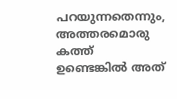പറയുന്നതെന്നും, അത്തരമൊരു കത്ത് ഉണ്ടെങ്കിൽ അത്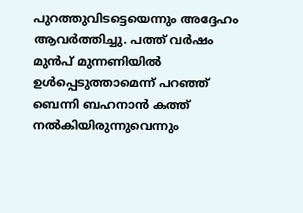പുറത്തുവിടട്ടെയെന്നും അദ്ദേഹം ആവർത്തിച്ചു. പത്ത് വർഷം മുൻപ് മുന്നണിയിൽ ഉൾപ്പെടുത്താമെന്ന് പറഞ്ഞ് ബെന്നി ബഹനാൻ കത്ത് നൽകിയിരുന്നുവെന്നും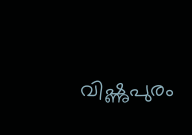വിഷ്ണുപുരം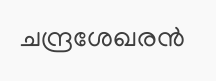ചന്ദ്രശേഖരൻ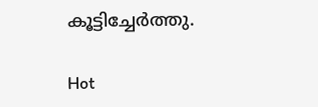കൂട്ടിച്ചേർത്തു.

Hot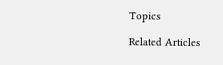Topics

Related Articles